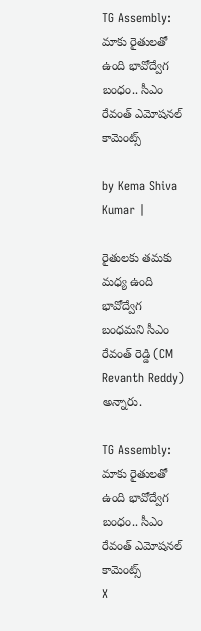TG Assembly: మాకు రైతులతో ఉంది భావోద్వేగ బంధం.. సీఎం రేవంత్ ఎమోషనల్ కామెంట్స్

by Kema Shiva Kumar |

రైతులకు తమకు మధ్య ఉంది భావోద్వేగ బంధమని సీఎం రేవంత్ రెడ్డి (CM Revanth Reddy) అన్నారు.

TG Assembly: మాకు రైతులతో ఉంది భావోద్వేగ బంధం.. సీఎం రేవంత్ ఎమోషనల్ కామెంట్స్
X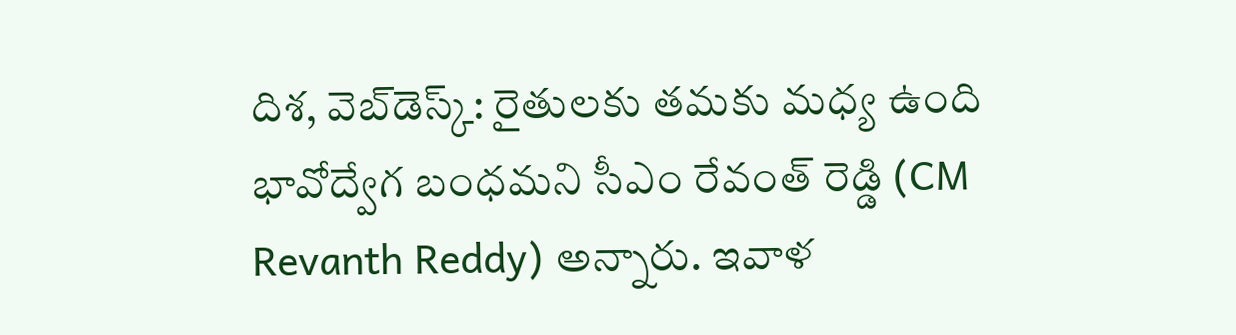దిశ, వెబ్‌డెస్క్: రైతులకు తమకు మధ్య ఉంది భావోద్వేగ బంధమని సీఎం రేవంత్ రెడ్డి (CM Revanth Reddy) అన్నారు. ఇవాళ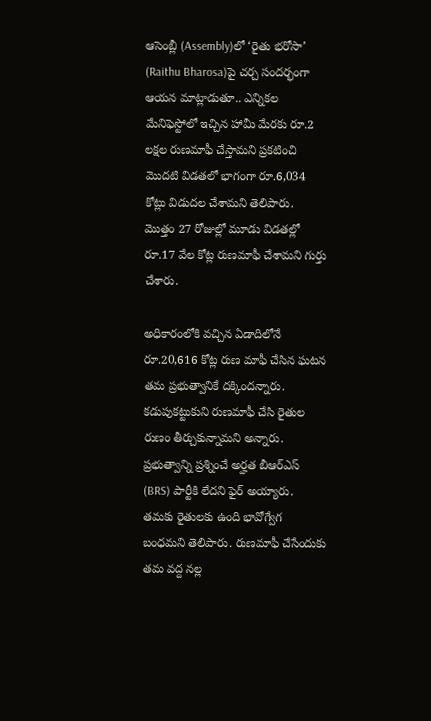ఆసెంబ్లీ (Assembly)లో ‘రైతు భరోసా’ (Raithu Bharosa)పై చర్చ సందర్భంగా ఆయన మాట్లాడుతూ.. ఎన్నికల మేనిఫెస్టోలో ఇచ్చిన హామీ మేరకు రూ.2 లక్షల రుణమాఫీ చేస్తామని ప్రకటించి మొదటి విడతలో భాగంగా రూ.6,034 కోట్లు విడుదల చేశామని తెలిపారు. మొత్తం 27 రోజుల్లో మూడు విడతల్లో రూ.17 వేల కోట్ల రుణమాఫీ చేశామని గుర్తు చేశారు.

అధికారంలోకి వచ్చిన ఏడాదిలోనే రూ.20,616 కోట్ల రుణ మాఫీ చేసిన ఘటన తమ ప్రభుత్వానికే దక్కిందన్నారు. కడుపుకట్టుకుని రుణమాఫీ చేసి రైతుల రుణం తీర్చుకున్నామని అన్నారు. ప్రభుత్వాన్ని ప్రశ్నించే అర్హత బీఆర్ఎస్ (BRS) పార్టీకి లేదని ఫైర్ అయ్యారు. తమకు రైతులకు ఉంది భావోగ్వేగ బంధమని తెలిపారు. రుణమాఫీ చేసేందుకు తమ వద్ద నల్ల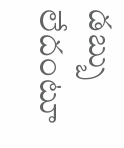డబ్బు లేదంటూ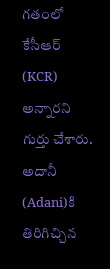గతంలో కేసీఆర్ (KCR) అన్నారని గుర్తు చేశారు. అదానీ (Adani)కి తిరిగిచ్చిన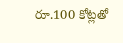రూ.100 కోట్లతో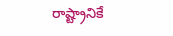రాష్ట్రానికే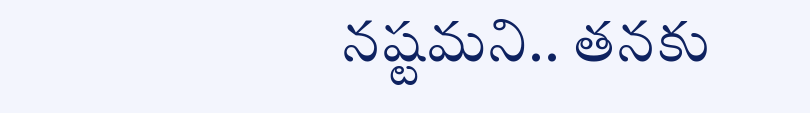నష్టమని.. తనకు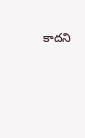కాదని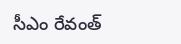సీఎం రేవంత్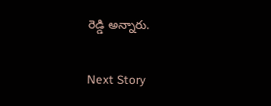రెడ్డి అన్నారు.

Next Story